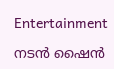Entertainment

നടൻ ഷൈൻ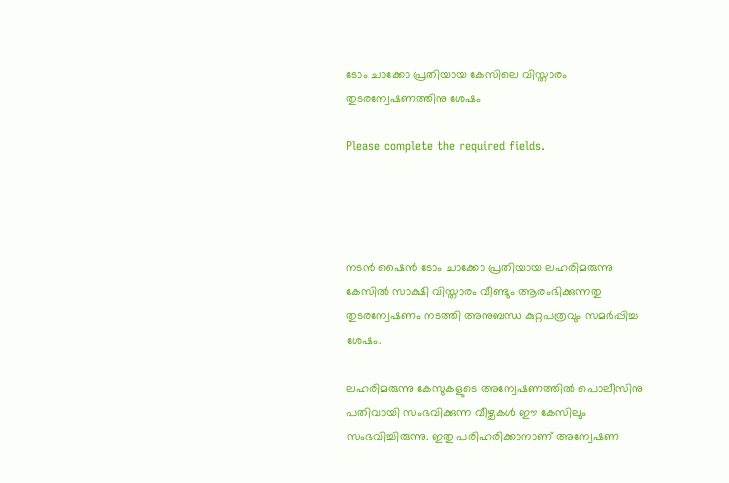ടോം ചാക്കോ പ്രതിയായ കേസിലെ വിസ്താരം തുടരന്വേഷണത്തിനു ശേഷം

Please complete the required fields.




നടൻ ഷൈൻ ടോം ചാക്കോ പ്രതിയായ ലഹരിമരുന്നു കേസിൽ സാക്ഷി വിസ്താരം വീണ്ടും ആരംഭിക്കുന്നതു തുടരന്വേഷണം നടത്തി അനുബന്ധ കുറ്റപത്രവും സമർപ്പിച്ച ശേഷം.

ലഹരിമരുന്നു കേസുകളുടെ അന്വേഷണത്തിൽ പൊലീസിനു പതിവായി സംഭവിക്കുന്ന വീഴ്ചകൾ ഈ കേസിലും സംഭവിച്ചിരുന്നു. ഇതു പരിഹരിക്കാനാണ് അന്വേഷണ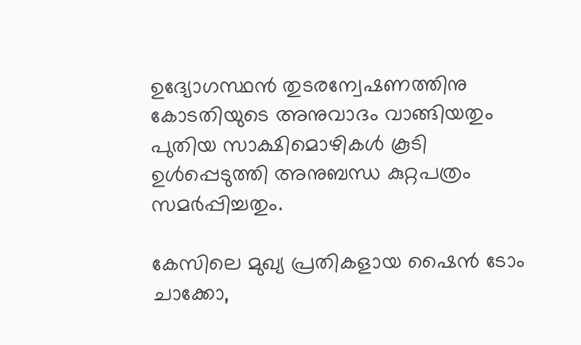ഉദ്യോഗസ്ഥൻ തുടരന്വേഷണത്തിനു കോടതിയുടെ അനുവാദം വാങ്ങിയതും പുതിയ സാക്ഷിമൊഴികൾ കൂടി ഉൾപ്പെടുത്തി അനുബന്ധ കുറ്റപത്രം സമർപ്പിച്ചതും.

കേസിലെ മുഖ്യ പ്രതികളായ ഷൈൻ ടോം ചാക്കോ,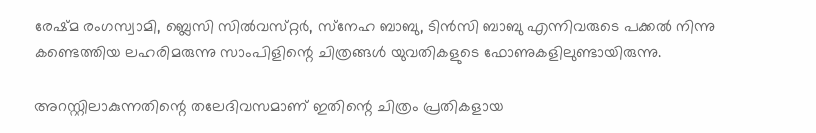രേഷ്‌മ രംഗസ്വാമി, ബ്ലെസി സിൽവസ്‌റ്റർ, സ്‌നേഹ ബാബു, ടിൻസി ബാബു എന്നിവരുടെ പക്കൽ നിന്നു കണ്ടെത്തിയ ലഹരിമരുന്നു സാംപിളിന്റെ ചിത്രങ്ങൾ യുവതികളുടെ ഫോണുകളിലുണ്ടായിരുന്നു.

അറസ്റ്റിലാകുന്നതിന്റെ തലേദിവസമാണ് ഇതിന്റെ ചിത്രം പ്രതികളായ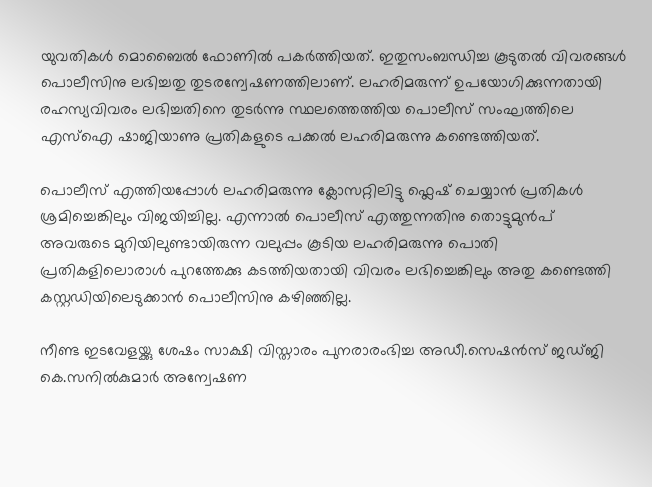യുവതികൾ മൊബൈൽ ഫോണിൽ പകർത്തിയത്. ഇതുസംബന്ധിച്ച കൂടുതൽ വിവരങ്ങൾ പൊലീസിനു ലഭിച്ചതു തുടരന്വേഷണത്തിലാണ്. ലഹരിമരുന്ന് ഉപയോഗിക്കുന്നതായി രഹസ്യവിവരം ലഭിച്ചതിനെ തുടർന്നു സ്ഥലത്തെത്തിയ പൊലീസ് സംഘത്തിലെ എസ്ഐ ഷാജിയാണു പ്രതികളുടെ പക്കൽ ലഹരിമരുന്നു കണ്ടെത്തിയത്.

പൊലീസ് എത്തിയപ്പോൾ ലഹരിമരുന്നു ക്ലോസറ്റിലിട്ടു ഫ്ലെഷ് ചെയ്യാൻ പ്രതികൾ ശ്രമിച്ചെങ്കിലും വിജയിച്ചില്ല. എന്നാൽ പൊലീസ് എത്തുന്നതിനു തൊട്ടുമുൻപ് അവരുടെ മുറിയിലുണ്ടായിരുന്ന വലുപ്പം കൂടിയ ലഹരിമരുന്നു പൊതി പ്രതികളിലൊരാൾ പുറത്തേക്കു കടത്തിയതായി വിവരം ലഭിച്ചെങ്കിലും അതു കണ്ടെത്തി കസ്റ്റഡിയിലെടുക്കാൻ പൊലീസിനു കഴിഞ്ഞില്ല.

നീണ്ട ഇടവേളയ്ക്കു ശേഷം സാക്ഷി വിസ്താരം പുനരാരംഭിച്ച അഡീ.സെഷൻസ് ജഡ്ജി കെ.സനിൽകുമാർ അന്വേഷണ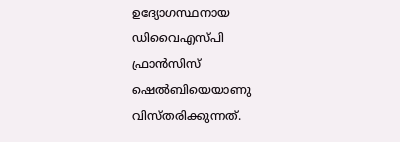ഉദ്യോഗസ്ഥനായ ഡിവൈഎസ്പി ഫ്രാൻസിസ് ഷെൽബിയെയാണു വിസ്തരിക്കുന്നത്.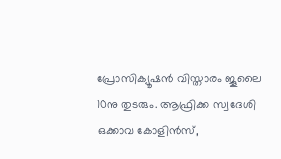പ്രോസിക്യൂഷൻ വിസ്താരം ജൂലൈ 10നു തുടരും. ആഫ്രിക്ക സ്വദേശി ഒക്കാവ കോളിൻസ്,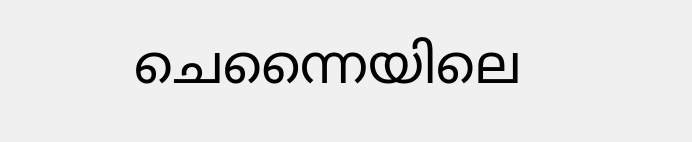ചെന്നൈയിലെ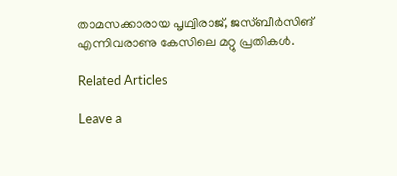താമസക്കാരായ പൃഥ്വിരാജ്, ജസ്ബീർസിങ് എന്നിവരാണു കേസിലെ മറ്റു പ്രതികൾ.

Related Articles

Leave a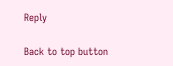Reply

Back to top button